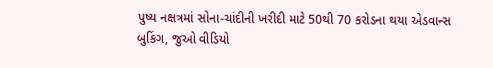પુષ્ય નક્ષત્રમાં સોના-ચાંદીની ખરીદી માટે 50થી 70 કરોડના થયા એડવાન્સ બુકિંગ, જુઓ વીડિયો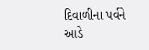દિવાળીના પર્વને આડે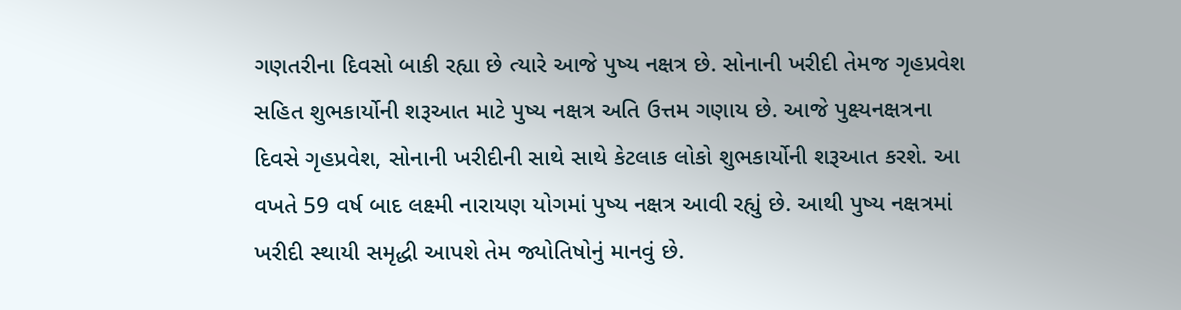ગણતરીના દિવસો બાકી રહ્યા છે ત્યારે આજે પુષ્ય નક્ષત્ર છે. સોનાની ખરીદી તેમજ ગૃહપ્રવેશ સહિત શુભકાર્યોની શરૂઆત માટે પુષ્ય નક્ષત્ર અતિ ઉત્તમ ગણાય છે. આજે પુક્ષ્યનક્ષત્રના દિવસે ગૃહપ્રવેશ, સોનાની ખરીદીની સાથે સાથે કેટલાક લોકો શુભકાર્યોની શરૂઆત કરશે. આ વખતે 59 વર્ષ બાદ લક્ષ્મી નારાયણ યોગમાં પુષ્ય નક્ષત્ર આવી રહ્યું છે. આથી પુષ્ય નક્ષત્રમાં ખરીદી સ્થાયી સમૃદ્ધી આપશે તેમ જ્યોતિષોનું માનવું છે.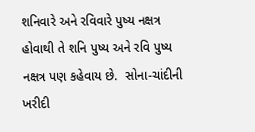શનિવારે અને રવિવારે પુષ્ય નક્ષત્ર હોવાથી તે શનિ પુષ્ય અને રવિ પુષ્ય નક્ષત્ર પણ કહેવાય છે.  સોના-ચાંદીની ખરીદી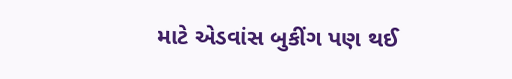માટે એડવાંસ બુકીંગ પણ થઈ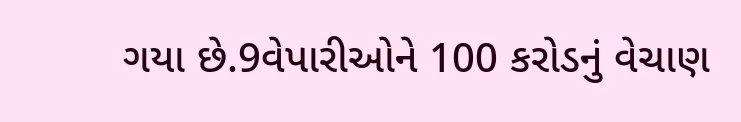ગયા છે.9વેપારીઓને 100 કરોડનું વેચાણ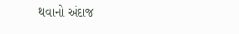થવાનો અંદાજ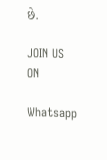છે.

JOIN US ON

Whatsapp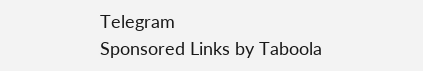Telegram
Sponsored Links by Taboola